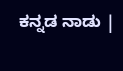ಕನ್ನಡ ನಾಡು |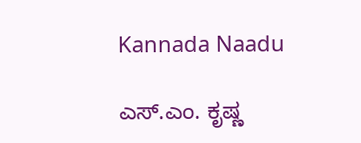Kannada Naadu

ಎಸ್.ಎಂ. ಕೃಷ್ಣ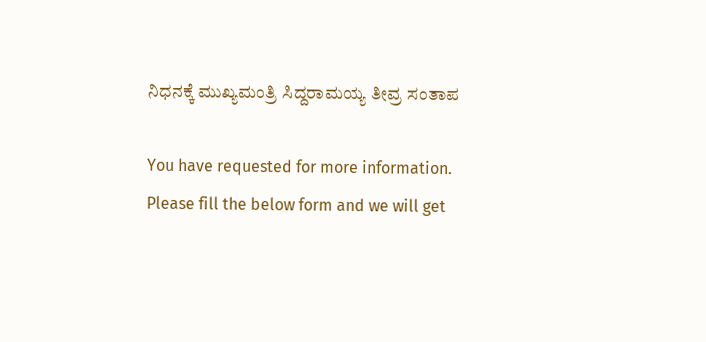ನಿಧನಕ್ಕೆ ಮುಖ್ಯಮಂತ್ರಿ ಸಿದ್ದರಾಮಯ್ಯ ತೀವ್ರ ಸಂತಾಪ

You have requested for more information.
Please fill the below form and we will get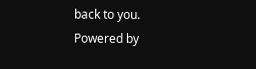back to you.
Powered by